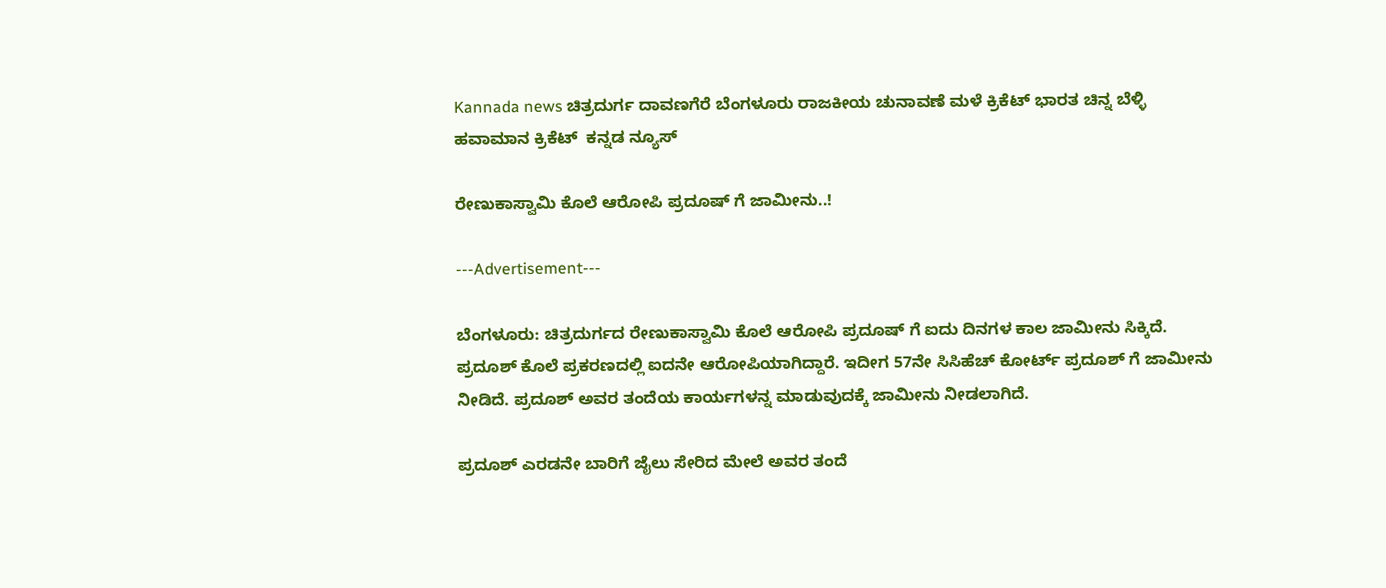Kannada news ಚಿತ್ರದುರ್ಗ ದಾವಣಗೆರೆ ಬೆಂಗಳೂರು ರಾಜಕೀಯ ಚುನಾವಣೆ ಮಳೆ ಕ್ರಿಕೆಟ್ ಭಾರತ ಚಿನ್ನ ಬೆಳ್ಳಿ ಹವಾಮಾನ ಕ್ರಿಕೆಟ್  ಕನ್ನಡ ನ್ಯೂಸ್

ರೇಣುಕಾಸ್ವಾಮಿ ಕೊಲೆ ಆರೋಪಿ ಪ್ರದೂಷ್ ಗೆ ಜಾಮೀನು..!

---Advertisement---

ಬೆಂಗಳೂರು: ಚಿತ್ರದುರ್ಗದ ರೇಣುಕಾಸ್ವಾಮಿ ಕೊಲೆ ಆರೋಪಿ ಪ್ರದೂಷ್ ಗೆ ಐದು ದಿನಗಳ ಕಾಲ ಜಾಮೀನು ಸಿಕ್ಕಿದೆ. ಪ್ರದೂಶ್ ಕೊಲೆ ಪ್ರಕರಣದಲ್ಲಿ ಐದನೇ ಆರೋಪಿಯಾಗಿದ್ದಾರೆ. ಇದೀಗ 57ನೇ ಸಿಸಿಹೆಚ್ ಕೋರ್ಟ್ ಪ್ರದೂಶ್ ಗೆ ಜಾಮೀನು ನೀಡಿದೆ. ಪ್ರದೂಶ್ ಅವರ ತಂದೆಯ ಕಾರ್ಯಗಳನ್ನ ಮಾಡುವುದಕ್ಕೆ ಜಾಮೀನು ನೀಡಲಾಗಿದೆ.

ಪ್ರದೂಶ್ ಎರಡನೇ ಬಾರಿಗೆ ಜೈಲು ಸೇರಿದ ಮೇಲೆ ಅವರ ತಂದೆ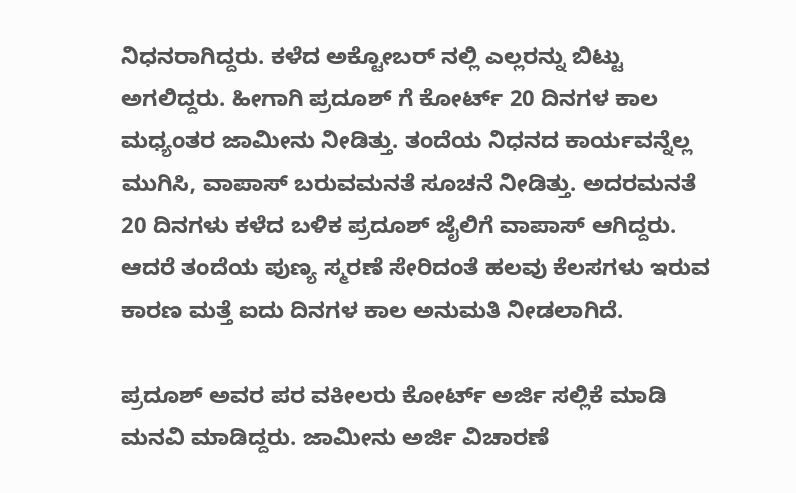ನಿಧನರಾಗಿದ್ದರು‌. ಕಳೆದ ಅಕ್ಟೋಬರ್ ನಲ್ಲಿ ಎಲ್ಲರನ್ನು ಬಿಟ್ಟು ಅಗಲಿದ್ದರು. ಹೀಗಾಗಿ ಪ್ರದೂಶ್ ಗೆ ಕೋರ್ಟ್ 20 ದಿನಗಳ ಕಾಲ ಮಧ್ಯಂತರ ಜಾಮೀನು ನೀಡಿತ್ತು. ತಂದೆಯ ನಿಧನದ ಕಾರ್ಯವನ್ನೆಲ್ಲ ಮುಗಿಸಿ, ವಾಪಾಸ್ ಬರುವಮನತೆ ಸೂಚನೆ ನೀಡಿತ್ತು. ಅದರಮನತೆ 20 ದಿನಗಳು ಕಳೆದ ಬಳಿಕ ಪ್ರದೂಶ್ ಜೈಲಿಗೆ ವಾಪಾಸ್ ಆಗಿದ್ದರು. ಆದರೆ ತಂದೆಯ ಪುಣ್ಯ ಸ್ಮರಣೆ ಸೇರಿದಂತೆ ಹಲವು ಕೆಲಸಗಳು ಇರುವ ಕಾರಣ ಮತ್ತೆ ಐದು ದಿನಗಳ ಕಾಲ ಅನುಮತಿ ನೀಡಲಾಗಿದೆ.

ಪ್ರದೂಶ್ ಅವರ ಪರ ವಕೀಲರು ಕೋರ್ಟ್ ಅರ್ಜಿ ಸಲ್ಲಿಕೆ ಮಾಡಿ ಮನವಿ ಮಾಡಿದ್ದರು. ಜಾಮೀನು ಅರ್ಜಿ ವಿಚಾರಣೆ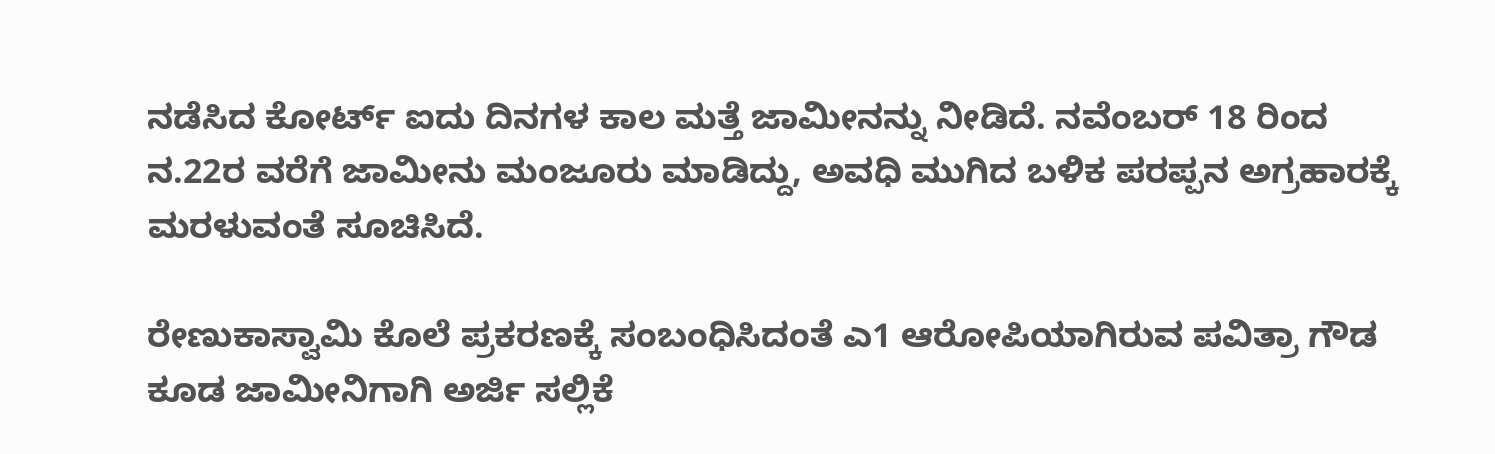ನಡೆಸಿದ ಕೋರ್ಟ್ ಐದು ದಿನಗಳ ಕಾಲ ಮತ್ತೆ ಜಾಮೀನನ್ನು ನೀಡಿದೆ. ನವೆಂಬರ್ 18 ರಿಂದ ನ.22ರ ವರೆಗೆ ಜಾಮೀನು ಮಂಜೂರು ಮಾಡಿದ್ದು, ಅವಧಿ ಮುಗಿದ ಬಳಿಕ ಪರಪ್ಪನ ಅಗ್ರಹಾರಕ್ಕೆ ಮರಳುವಂತೆ ಸೂಚಿಸಿದೆ.

ರೇಣುಕಾಸ್ವಾಮಿ ಕೊಲೆ ಪ್ರಕರಣಕ್ಕೆ ಸಂಬಂಧಿಸಿದಂತೆ ಎ1 ಆರೋಪಿಯಾಗಿರುವ ಪವಿತ್ರಾ ಗೌಡ ಕೂಡ ಜಾಮೀನಿಗಾಗಿ ಅರ್ಜಿ ಸಲ್ಲಿಕೆ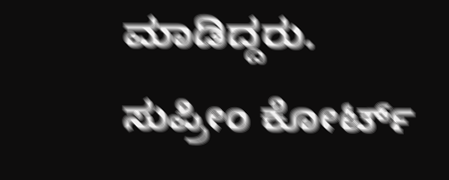ಮಾಡಿದ್ದರು. ಸುಪ್ರೀಂ ಕೋರ್ಟ್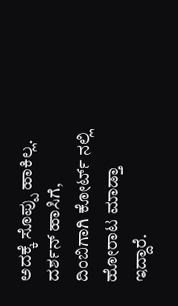ಅದಕ್ಕೆ ಸೊಪ್ಪು ಹಾಕಿಲ್ಲ. ದರ್ಶನ್ ಹಾಸಿಗೆ, ದಿಂಬಿಗಾಗಿ ಕೋರ್ಟ್ ನಲ್ಲಿ ಹೋರಾಟ ಮಾಡ್ತಾ ಇದ್ದಾರೆ.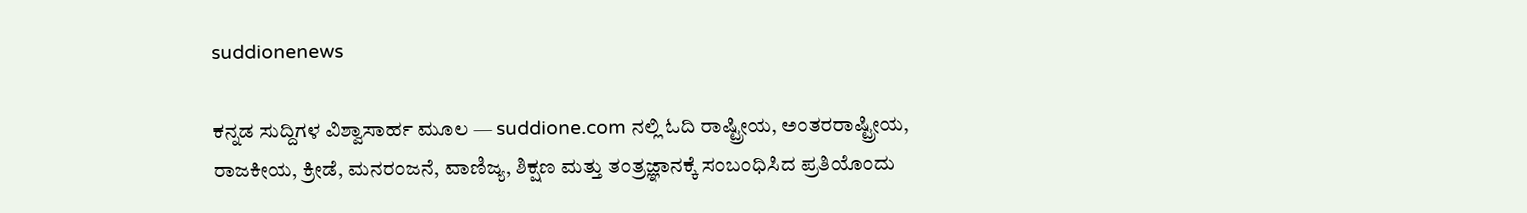suddionenews

ಕನ್ನಡ ಸುದ್ದಿಗಳ ವಿಶ್ವಾಸಾರ್ಹ ಮೂಲ — suddione.com ನಲ್ಲಿ ಓದಿ ರಾಷ್ಟ್ರೀಯ, ಅಂತರರಾಷ್ಟ್ರೀಯ, ರಾಜಕೀಯ, ಕ್ರೀಡೆ, ಮನರಂಜನೆ, ವಾಣಿಜ್ಯ, ಶಿಕ್ಷಣ ಮತ್ತು ತಂತ್ರಜ್ಞಾನಕ್ಕೆ ಸಂಬಂಧಿಸಿದ ಪ್ರತಿಯೊಂದು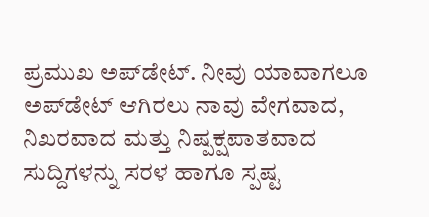ಪ್ರಮುಖ ಅಪ್‌ಡೇಟ್. ನೀವು ಯಾವಾಗಲೂ ಅಪ್‌ಡೇಟ್ ಆಗಿರಲು ನಾವು ವೇಗವಾದ, ನಿಖರವಾದ ಮತ್ತು ನಿಷ್ಪಕ್ಷಪಾತವಾದ ಸುದ್ದಿಗಳನ್ನು ಸರಳ ಹಾಗೂ ಸ್ಪಷ್ಟ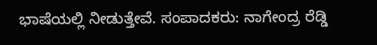ಭಾಷೆಯಲ್ಲಿ ನೀಡುತ್ತೇವೆ. ಸಂಪಾದಕರು: ನಾಗೇಂದ್ರ ರೆಡ್ಡಿ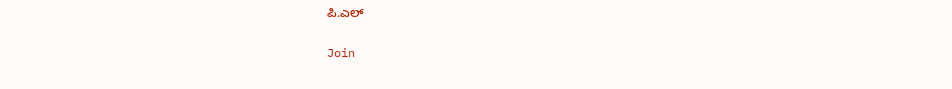ಪಿ.ಎಲ್

Join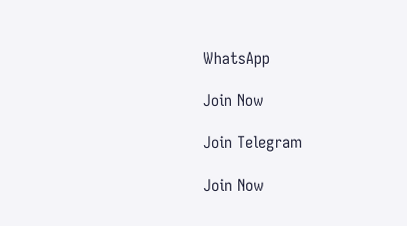WhatsApp

Join Now

Join Telegram

Join Now